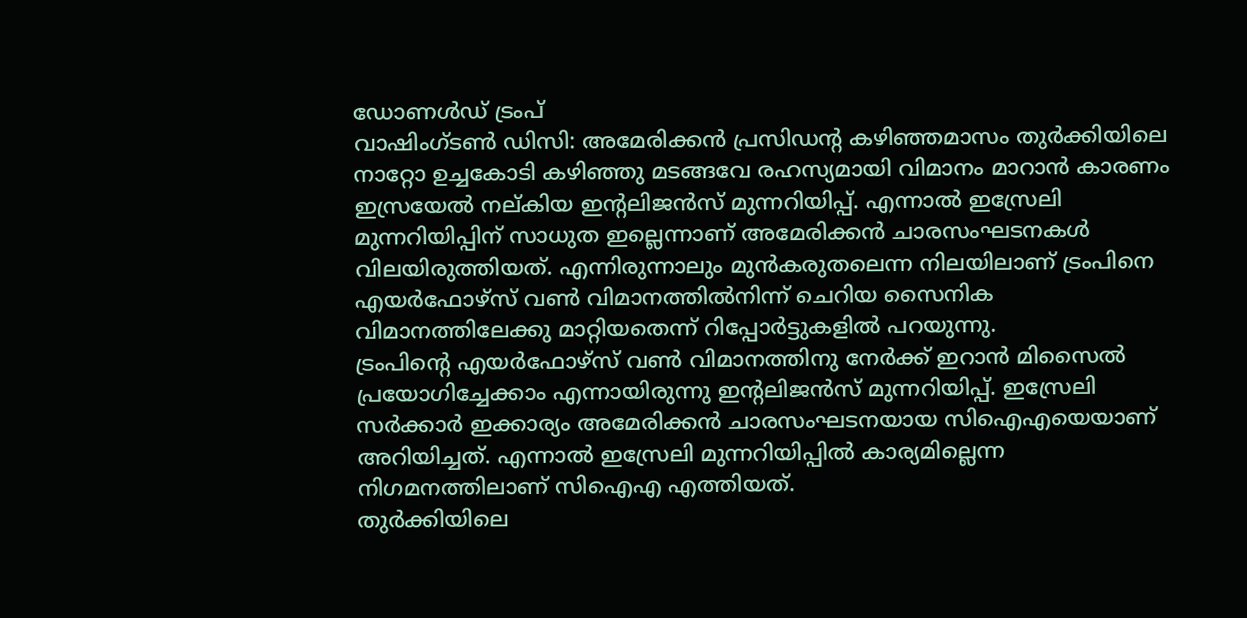ഡോണൾഡ് ട്രംപ്
വാഷിംഗ്ടൺ ഡിസി: അമേരിക്കൻ പ്രസിഡന്റ കഴിഞ്ഞമാസം തുർക്കിയിലെ നാറ്റോ ഉച്ചകോടി കഴിഞ്ഞു മടങ്ങവേ രഹസ്യമായി വിമാനം മാറാൻ കാരണം ഇസ്രയേൽ നല്കിയ ഇന്റലിജൻസ് മുന്നറിയിപ്പ്. എന്നാൽ ഇസ്രേലി മുന്നറിയിപ്പിന് സാധുത ഇല്ലെന്നാണ് അമേരിക്കൻ ചാരസംഘടനകൾ വിലയിരുത്തിയത്. എന്നിരുന്നാലും മുൻകരുതലെന്ന നിലയിലാണ് ട്രംപിനെ എയർഫോഴ്സ് വൺ വിമാനത്തിൽനിന്ന് ചെറിയ സൈനിക വിമാനത്തിലേക്കു മാറ്റിയതെന്ന് റിപ്പോർട്ടുകളിൽ പറയുന്നു.
ട്രംപിന്റെ എയർഫോഴ്സ് വൺ വിമാനത്തിനു നേർക്ക് ഇറാൻ മിസൈൽ പ്രയോഗിച്ചേക്കാം എന്നായിരുന്നു ഇന്റലിജൻസ് മുന്നറിയിപ്പ്. ഇസ്രേലി സർക്കാർ ഇക്കാര്യം അമേരിക്കൻ ചാരസംഘടനയായ സിഐഎയെയാണ് അറിയിച്ചത്. എന്നാൽ ഇസ്രേലി മുന്നറിയിപ്പിൽ കാര്യമില്ലെന്ന നിഗമനത്തിലാണ് സിഐഎ എത്തിയത്.
തുർക്കിയിലെ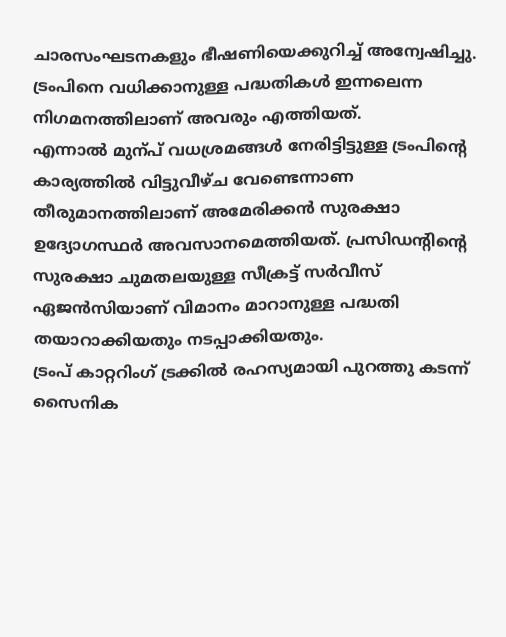ചാരസംഘടനകളും ഭീഷണിയെക്കുറിച്ച് അന്വേഷിച്ചു. ട്രംപിനെ വധിക്കാനുള്ള പദ്ധതികൾ ഇന്നലെന്ന നിഗമനത്തിലാണ് അവരും എത്തിയത്.
എന്നാൽ മുന്പ് വധശ്രമങ്ങൾ നേരിട്ടിട്ടുള്ള ട്രംപിന്റെ കാര്യത്തിൽ വിട്ടുവീഴ്ച വേണ്ടെന്നാണ തീരുമാനത്തിലാണ് അമേരിക്കൻ സുരക്ഷാ ഉദ്യോഗസ്ഥർ അവസാനമെത്തിയത്. പ്രസിഡന്റിന്റെ സുരക്ഷാ ചുമതലയുള്ള സീക്രട്ട് സർവീസ് ഏജൻസിയാണ് വിമാനം മാറാനുള്ള പദ്ധതി തയാറാക്കിയതും നടപ്പാക്കിയതും.
ട്രംപ് കാറ്ററിംഗ് ട്രക്കിൽ രഹസ്യമായി പുറത്തു കടന്ന് സൈനിക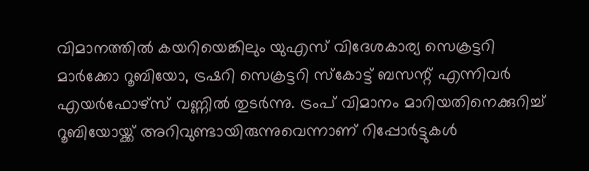വിമാനത്തിൽ കയറിയെങ്കിലും യുഎസ് വിദേശകാര്യ സെക്രട്ടറി മാർക്കോ റൂബിയോ, ട്രഷറി സെക്രട്ടറി സ്കോട്ട് ബസന്റ് എന്നിവർ എയർഫോഴ്സ് വണ്ണിൽ തുടർന്നു. ട്രംപ് വിമാനം മാറിയതിനെക്കുറിച്ച് റൂബിയോയ്ക്ക് അറിവുണ്ടായിരുന്നുവെന്നാണ് റിപ്പോർട്ടുകൾ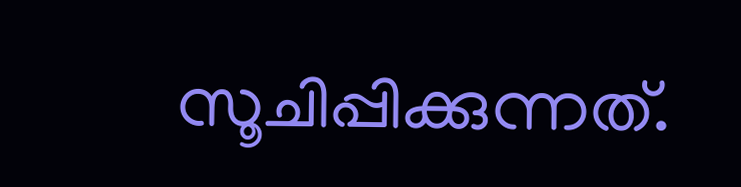സൂചിപ്പിക്കുന്നത്.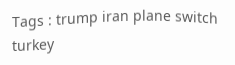Tags : trump iran plane switch turkey